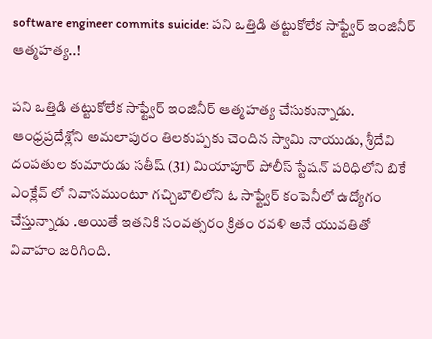software engineer commits suicide: పని ఒత్తిడి తట్టుకోలేక సాఫ్ట్వేర్ ఇంజినీర్ ఆత్మహత్య..!

పని ఒత్తిడి తట్టుకోలేక సాఫ్ట్వేర్ ఇంజినీర్ ఆత్మహత్య చేసుకున్నాడు. ఆంధ్రప్రదేశ్లోని అమలాపురం తిలకుప్పకు చెందిన స్వామి నాయుడు, శ్రీదేవి దంపతుల కుమారుడు సతీష్ (31) మియాపూర్ పోలీస్ స్టేషన్ పరిధిలోని బికే ఎంక్లేవ్ లో నివాసముంటూ గచ్చిబౌలిలోని ఓ సాఫ్ట్వేర్ కంపెనీలో ఉద్యోగం చేస్తున్నాడు .అయితే ఇతనికి సంవత్సరం క్రితం రవళి అనే యువతితో వివాహం జరిగింది.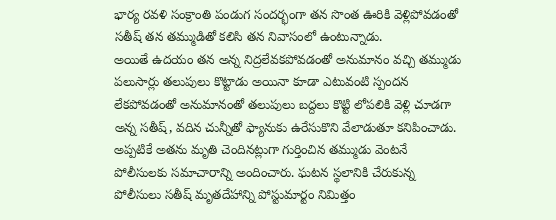భార్య రవళి సంక్రాంతి పండుగ సందర్భంగా తన సొంత ఊరికి వెళ్లిపోవడంతో సతీష్ తన తమ్ముడితో కలిసి తన నివాసంలో ఉంటున్నాడు.
అయితే ఉదయం తన అన్న నిద్రలేవకపోవడంతో అనుమానం వచ్చి తమ్ముడు పలుసార్లు తలుపులు కొట్టాడు అయినా కూడా ఎటువంటి స్పందన లేకపోవడంతో అనుమానంతో తలుపులు బద్దలు కొట్టి లోపలికి వెళ్లి చూడగా అన్న సతీష్, వదిన చున్నీతో ఫ్యానుకు ఉరేసుకొని వేలాడుతూ కనిపించాడు. అప్పటికే అతను మృతి చెందినట్లుగా గుర్తించిన తమ్ముడు వెంటనే పోలీసులకు సమాచారాన్ని అందించారు. ఘటన స్థలానికి చేరుకున్న పోలీసులు సతీష్ మృతదేహాన్ని పోస్టుమార్టం నిమిత్తం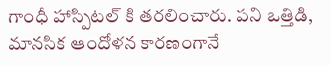గాంధీ హాస్పిటల్ కి తరలించారు. పని ఒత్తిడి, మానసిక ఆందోళన కారణంగానే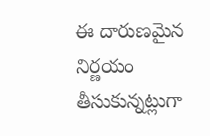ఈ దారుణమైన నిర్ణయం తీసుకున్నట్లుగా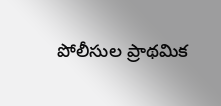పోలీసుల ప్రాథమిక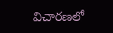విచారణలో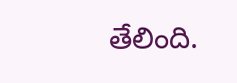తేలింది.